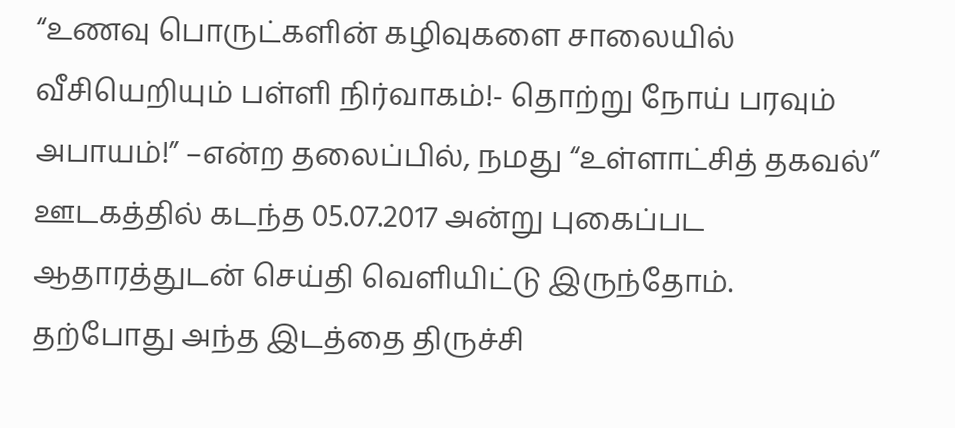“உணவு பொருட்களின் கழிவுகளை சாலையில் வீசியெறியும் பள்ளி நிர்வாகம்!- தொற்று நோய் பரவும் அபாயம்!” –என்ற தலைப்பில், நமது “உள்ளாட்சித் தகவல்” ஊடகத்தில் கடந்த 05.07.2017 அன்று புகைப்பட ஆதாரத்துடன் செய்தி வெளியிட்டு இருந்தோம்.
தற்போது அந்த இடத்தை திருச்சி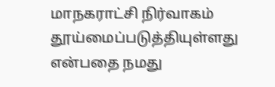மாநகராட்சி நிர்வாகம் தூய்மைப்படுத்தியுள்ளது என்பதை நமது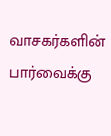வாசகர்களின் பார்வைக்கு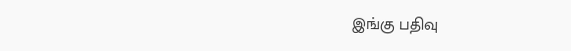இங்கு பதிவு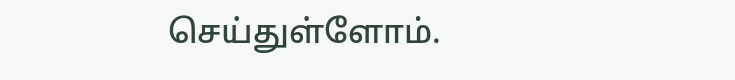செய்துள்ளோம்.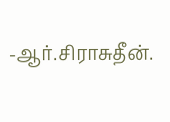-ஆர்.சிராசுதீன்.